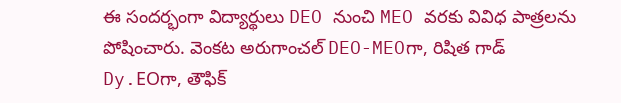ఈ సందర్భంగా విద్యార్థులు DEO నుంచి MEO వరకు వివిధ పాత్రలను పోషించారు. వెంకట అరుగాంచల్ DEO-MEOగా, రిషిత గాడ్ Dy.EOగా, తౌఫిక్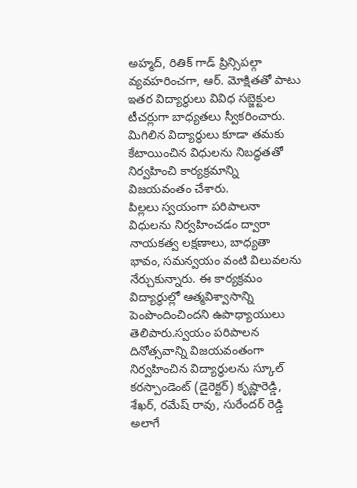అహ్మద్, రితిక్ గాడ్ ప్రిన్సిపల్గా వ్యవహరించగా, ఆర్. మోక్షితతో పాటు ఇతర విద్యార్థులు వివిధ సబ్జెక్టుల టీచర్లుగా బాధ్యతలు స్వీకరించారు. మిగిలిన విద్యార్థులు కూడా తమకు కేటాయించిన విధులను నిబద్ధతతో నిర్వహించి కార్యక్రమాన్ని విజయవంతం చేశారు.
పిల్లలు స్వయంగా పరిపాలనా విధులను నిర్వహించడం ద్వారా నాయకత్వ లక్షణాలు, బాధ్యతా భావం, సమన్వయం వంటి విలువలను నేర్చుకున్నారు. ఈ కార్యక్రమం విద్యార్థుల్లో ఆత్మవిశ్వాసాన్ని పెంపొందించిందని ఉపాధ్యాయులు తెలిపారు.స్వయం పరిపాలన దినోత్సవాన్ని విజయవంతంగా నిర్వహించిన విద్యార్థులను స్కూల్ కరస్పాండెంట్ (డైరెక్టర్) కృష్ణారెడ్డి, శేఖర్, రమేష్ రావు, సురేందర్ రెడ్డి అలాగే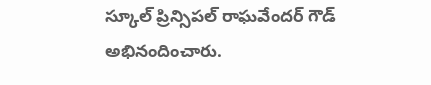స్కూల్ ప్రిన్సిపల్ రాఘవేందర్ గౌడ్ అభినందించారు.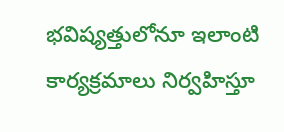భవిష్యత్తులోనూ ఇలాంటి కార్యక్రమాలు నిర్వహిస్తూ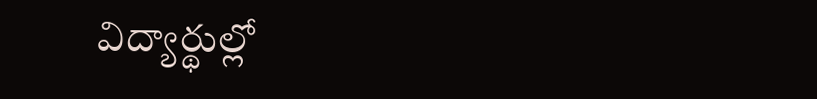విద్యార్థుల్లో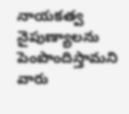నాయకత్వ నైపుణ్యాలను పెంపొందిస్తామని వారు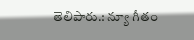తెలిపారు.: న్యూ గీతం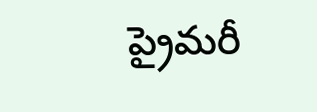ప్రైమరీ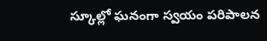స్కూల్లో ఘనంగా స్వయం పరిపాలన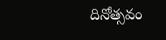దినోత్సవం